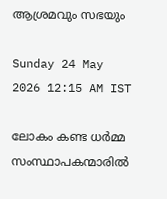ആശ്രമവും സഭയും

Sunday 24 May 2026 12:15 AM IST

ലോകം കണ്ട ധർമ്മ സംസ്ഥാപകന്മാരിൽ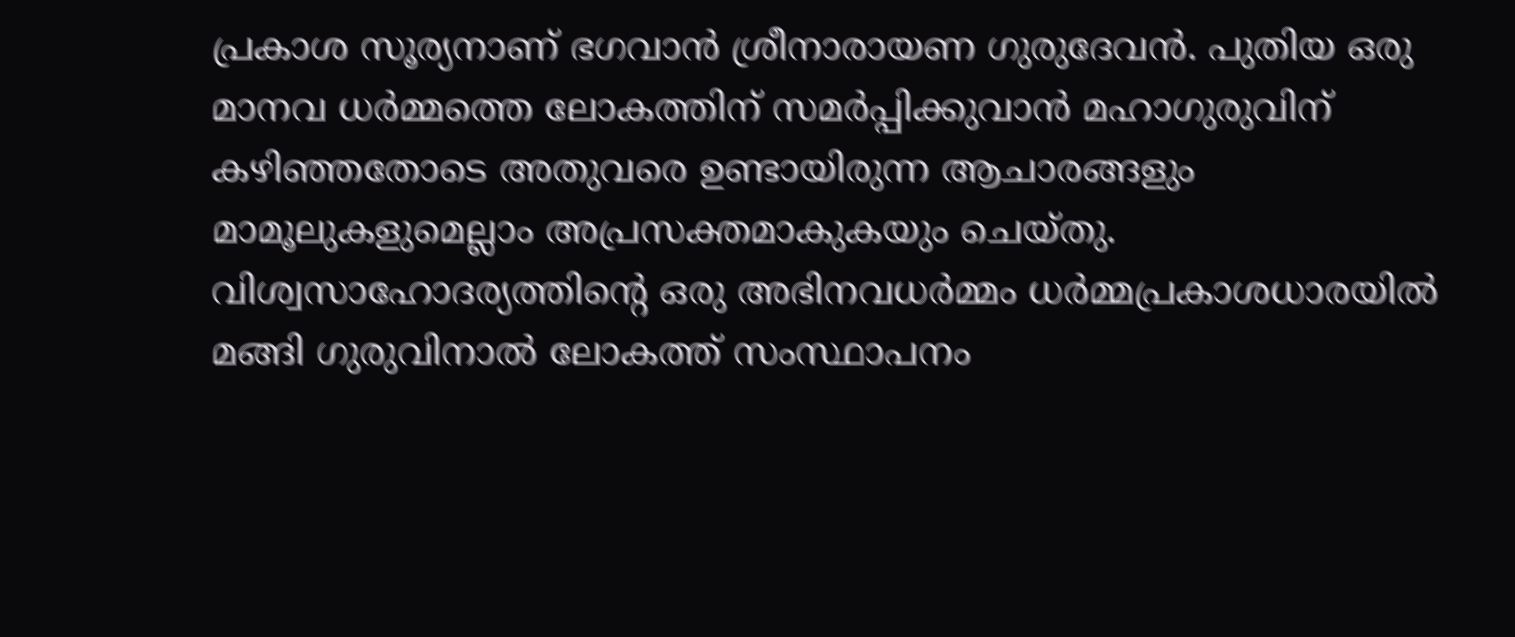പ്രകാശ സൂര്യനാണ് ഭഗവാൻ ശ്രീനാരായണ ഗുരുദേവൻ. പുതിയ ഒരു മാനവ ധർമ്മത്തെ ലോകത്തിന് സമർപ്പിക്കുവാൻ മഹാഗുരുവിന് കഴിഞ്ഞതോടെ അതുവരെ ഉണ്ടായിരുന്ന ആചാരങ്ങളും മാമൂലുകളുമെല്ലാം അപ്രസക്തമാകുകയും ചെയ്‌തു. വിശ്വസാഹോദര്യത്തിന്റെ ഒരു അഭിനവധർമ്മം ധർമ്മപ്രകാശധാരയിൽ മങ്ങി ഗുരുവിനാൽ ലോകത്ത് സംസ്ഥാപനം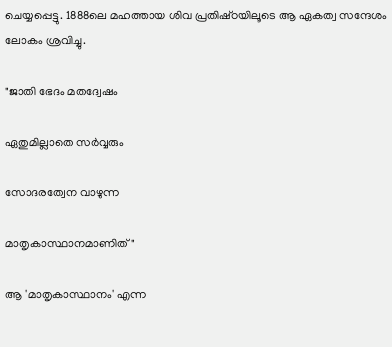ചെയ്യപ്പെട്ടു. 1888ലെ മഹത്തായ ശിവ പ്രതിഷ്‌ഠയിലൂടെ ആ ഏകത്വ സന്ദേശം ലോകം ശ്രവിച്ചു.

"ജാതി ഭേദം മതദ്വേഷം

ഏതുമില്ലാതെ സർവ്വരും

സോദരത്വേന വാഴുന്ന

മാതൃകാസ്ഥാനമാണിത്"

ആ 'മാതൃകാസ്ഥാനം' എന്ന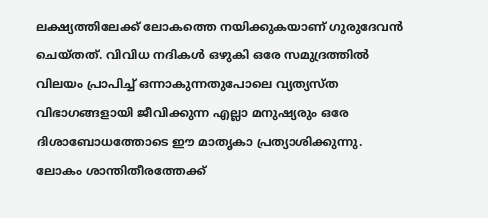ലക്ഷ്യത്തിലേക്ക് ലോകത്തെ നയിക്കുകയാണ് ഗുരുദേവൻ ചെയ്‌തത്‌. വിവിധ നദികൾ ഒഴുകി ഒരേ സമുദ്രത്തിൽ വിലയം പ്രാപിച്ച് ഒന്നാകുന്നതുപോലെ വ്യത്യസ്‌ത വിഭാഗങ്ങളായി ജീവിക്കുന്ന എല്ലാ മനുഷ്യരും ഒരേ ദിശാബോധത്തോടെ ഈ മാതൃകാ പ്രത്യാശിക്കുന്നു. ലോകം ശാന്തിതീരത്തേക്ക്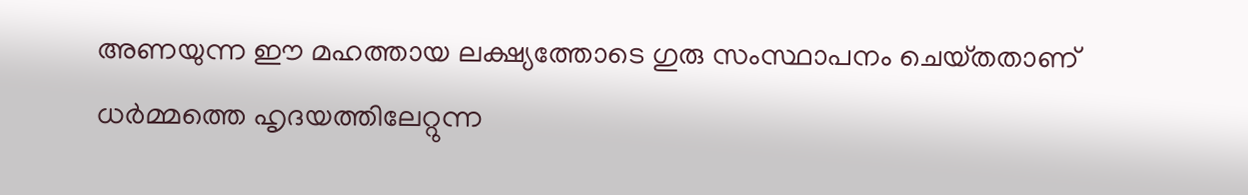അണയുന്ന ഈ മഹത്തായ ലക്ഷ്യത്തോടെ ഗുരു സംസ്ഥാപനം ചെയ്‌തതാണ് ധർമ്മത്തെ ഹൃദയത്തിലേറ്റുന്ന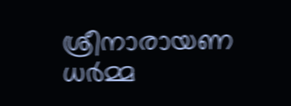ശ്രീനാരായണ ധർമ്മ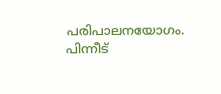പരിപാലനയോഗം. പിന്നീട്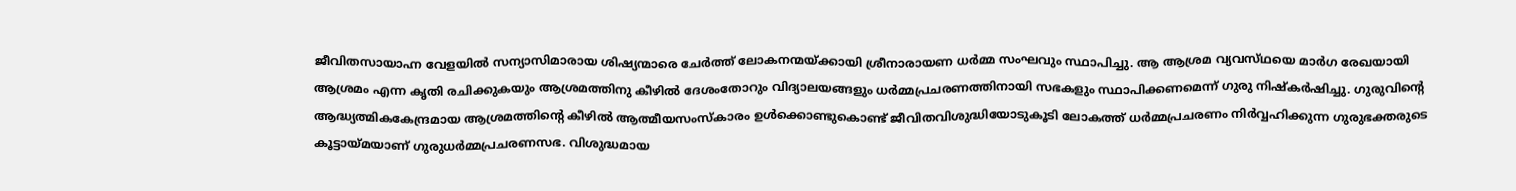ജീവിതസായാഹ്ന വേളയിൽ സന്യാസിമാരായ ശിഷ്യന്മാരെ ചേർത്ത് ലോകനന്മയ്ക്കായി ശ്രീനാരായണ ധർമ്മ സംഘവും സ്ഥാപിച്ചു. ആ ആശ്രമ വ്യവസ്‌ഥയെ മാർഗ രേഖയായി ആശ്രമം എന്ന കൃതി രചിക്കുകയും ആശ്രമത്തിനു കീഴിൽ ദേശംതോറും വിദ്യാലയങ്ങളും ധർമ്മപ്രചരണത്തിനായി സഭകളും സ്ഥാപിക്കണമെന്ന് ഗുരു നിഷ്കർഷിച്ചു. ഗുരുവിന്റെ ആദ്ധ്യത്മികകേന്ദ്രമായ ആശ്രമത്തിന്റെ കീഴിൽ ആത്മീയസംസ്കാരം ഉൾക്കൊണ്ടുകൊണ്ട് ജീവിതവിശുദ്ധിയോടുകൂടി ലോകത്ത് ധർമ്മപ്രചരണം നിർവ്വഹിക്കുന്ന ഗുരുഭക്തരുടെ കൂട്ടായ്മയാണ് ഗുരുധർമ്മപ്രചരണസഭ. വിശുദ്ധമായ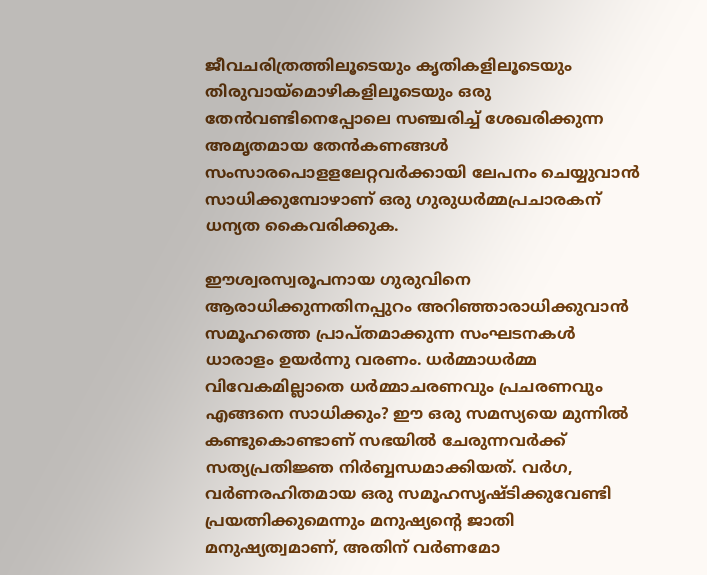ജീവചരിത്രത്തിലൂടെയും കൃതികളിലൂടെയും തിരുവായ്മൊഴികളിലൂടെയും ഒരു തേൻവണ്ടിനെപ്പോലെ സഞ്ചരിച്ച് ശേഖരിക്കുന്ന അമൃതമായ തേൻകണങ്ങൾ സംസാരപൊളളലേറ്റവർക്കായി ലേപനം ചെയ്യുവാൻ സാധിക്കുമ്പോഴാണ് ഒരു ഗുരുധർമ്മപ്രചാരകന് ധന്യത കൈവരിക്കുക.

ഈശ്വരസ്വരൂപനായ ഗുരുവിനെ ആരാധിക്കുന്നതിനപ്പുറം അറിഞ്ഞാരാധിക്കുവാൻ സമൂഹത്തെ പ്രാപ്തമാക്കുന്ന സംഘടനകൾ ധാരാളം ഉയർന്നു വരണം. ധർമ്മാധർമ്മ വിവേകമില്ലാതെ ധർമ്മാചരണവും പ്രചരണവും എങ്ങനെ സാധിക്കും? ഈ ഒരു സമസ്യയെ മുന്നിൽ കണ്ടുകൊണ്ടാണ് സഭയിൽ ചേരുന്നവർക്ക് സത്യപ്രതിജ്ഞ നിർബ്ബന്ധമാക്കിയത്. വർഗ, വർണരഹിതമായ ഒരു സമൂഹസൃഷ്ടിക്കുവേണ്ടി പ്രയത്നിക്കുമെന്നും മനുഷ്യന്റെ ജാതി മനുഷ്യത്വമാണ്, അതിന് വർണമോ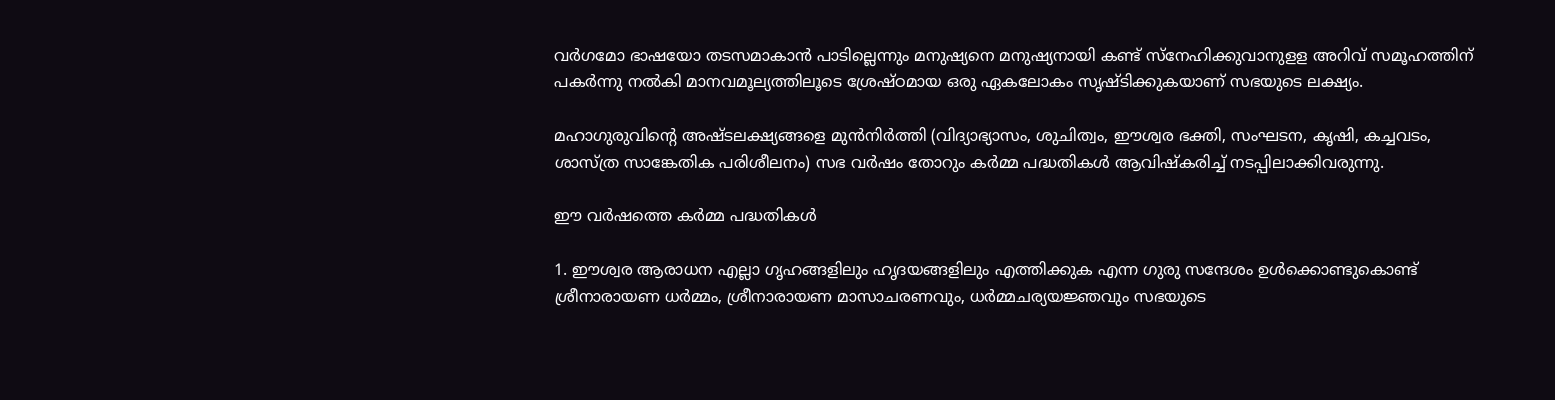വർഗമോ ഭാഷയോ തടസമാകാൻ പാടില്ലെന്നും മനുഷ്യനെ മനുഷ്യനായി കണ്ട് സ്നേഹിക്കുവാനുളള അറിവ് സമൂഹത്തിന് പകർന്നു നൽകി മാനവമൂല്യത്തിലൂടെ ശ്രേഷ്ഠമായ ഒരു ഏകലോകം സൃഷ്ടിക്കുകയാണ് സഭയുടെ ലക്ഷ്യം.

മഹാഗുരുവിന്റെ അഷ്‌ടലക്ഷ്യങ്ങളെ മുൻനിർത്തി (വിദ്യാഭ്യാസം, ശുചിത്വം, ഈശ്വര ഭക്തി, സംഘടന, കൃഷി, കച്ചവടം, ശാസ്ത്ര സാങ്കേതിക പരിശീലനം) സഭ വർഷം തോറും കർമ്മ പദ്ധതികൾ ആവിഷ്കരിച്ച് നടപ്പിലാക്കിവരുന്നു.

ഈ വർഷത്തെ കർമ്മ പദ്ധതികൾ

1. ഈശ്വര ആരാധന എല്ലാ ഗൃഹങ്ങളിലും ഹൃദയങ്ങളിലും എത്തിക്കുക എന്ന ഗുരു സന്ദേശം ഉൾക്കൊണ്ടുകൊണ്ട് ശ്രീനാരായണ ധർമ്മം, ശ്രീനാരായണ മാസാചരണവും, ധർമ്മചര്യയജ്ഞവും സഭയുടെ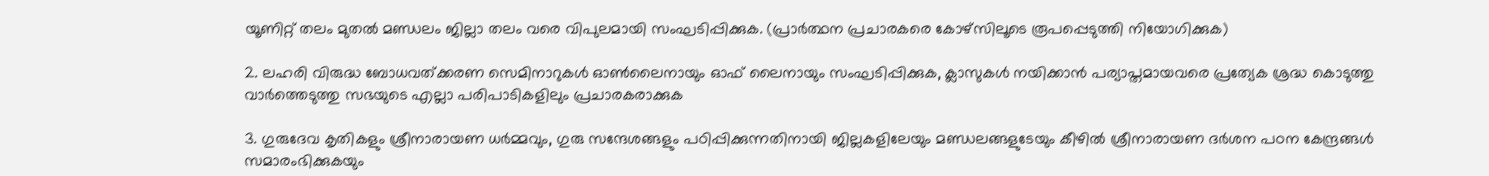യൂണിറ്റ് തലം മുതൽ മണ്ഡലം ജില്ലാ തലം വരെ വിപുലമായി സംഘടിപ്പിക്കുക. (പ്രാർത്ഥന പ്രചാരകരെ കോഴ്‌സിലൂടെ രൂപപ്പെടുത്തി നിയോഗിക്കുക)

2. ലഹരി വിരുദ്ധ ബോധവത്ക്കരണ സെമിനാറുകൾ ഓൺലൈനായും ഓഫ് ലൈനായും സംഘടിപ്പിക്കുക, ക്ലാസുകൾ നയിക്കാൻ പര്യാപ്ത‌മായവരെ പ്രത്യേക ശ്രദ്ധ കൊടുത്തു വാർത്തെടുത്തു സഭയുടെ എല്ലാ പരിപാടികളിലും പ്രചാരകരാക്കുക

3. ഗുരുദേവ കൃതികളും ശ്രീനാരായണ ധർമ്മവും, ഗുരു സന്ദേശങ്ങളും പഠിപ്പിക്കുന്നതിനായി ജില്ലകളിലേയും മണ്ഡലങ്ങളുടേയും കീഴിൽ ശ്രീനാരായണ ദർശന പഠന കേന്ദ്രങ്ങൾ സമാരംഭിക്കുകയും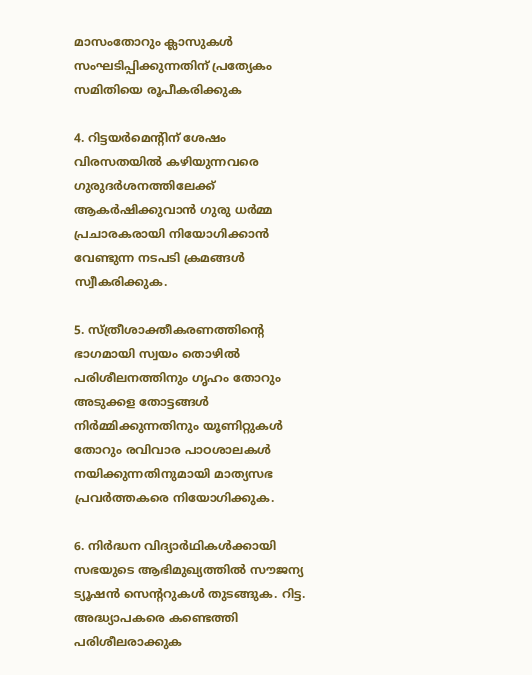മാസംതോറും ക്ലാസുകൾ സംഘടിപ്പിക്കുന്നതിന് പ്രത്യേകം സമിതിയെ രൂപീകരിക്കുക

4. റിട്ടയർമെന്റിന് ശേഷം വിരസതയിൽ കഴിയുന്നവരെ ഗുരുദർശനത്തിലേക്ക് ആകർഷിക്കുവാൻ ഗുരു ധർമ്മ പ്രചാരകരായി നിയോഗിക്കാൻ വേണ്ടുന്ന നടപടി ക്രമങ്ങൾ സ്വീകരിക്കുക.

5. സ്ത്രീശാക്തീകരണത്തിന്റെ ഭാഗമായി സ്വയം തൊഴിൽ പരിശീലനത്തിനും ഗൃഹം തോറും അടുക്കള തോട്ടങ്ങൾ നിർമ്മിക്കുന്നതിനും യൂണിറ്റുകൾ തോറും രവിവാര പാഠശാലകൾ നയിക്കുന്നതിനുമായി മാത്യസഭ പ്രവർത്തകരെ നിയോഗിക്കുക.

6. നിർദ്ധന വിദ്യാർഥികൾക്കായി സഭയുടെ ആഭിമുഖ്യത്തിൽ സൗജന്യ ട്യൂഷൻ സെന്ററുകൾ തുടങ്ങുക. റിട്ട. അദ്ധ്യാപകരെ കണ്ടെത്തി പരിശീലരാക്കുക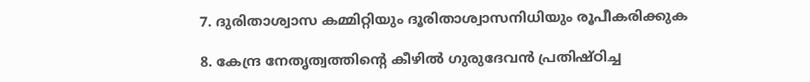7. ദുരിതാശ്വാസ കമ്മിറ്റിയും ദൂരിതാശ്വാസനിധിയും രൂപീകരിക്കുക

8. കേന്ദ്ര നേതൃത്വത്തിന്റെ കീഴിൽ ഗുരുദേവൻ പ്രതിഷ്‌ഠിച്ച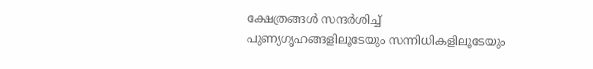ക്ഷേത്രങ്ങൾ സന്ദർശിച്ച് പുണ്യഗൃഹങ്ങളിലൂടേയും സന്നിധികളിലൂടേയും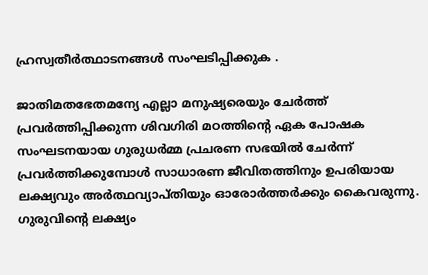ഹ്രസ്വതീർത്ഥാടനങ്ങൾ സംഘടിപ്പിക്കുക .

ജാതിമതഭേതമന്യേ എല്ലാ മനുഷ്യരെയും ചേർത്ത് പ്രവർത്തിപ്പിക്കുന്ന ശിവഗിരി മഠത്തിന്റെ ഏക പോഷക സംഘടനയായ ഗുരുധർമ്മ പ്രചരണ സഭയിൽ ചേർന്ന് പ്രവർത്തിക്കുമ്പോൾ സാധാരണ ജീവിതത്തിനും ഉപരിയായ ലക്ഷ്യവും അർത്ഥവ്യാപ്തിയും ഓരോർത്തർക്കും കൈവരുന്നു. ഗുരുവിന്റെ ലക്ഷ്യം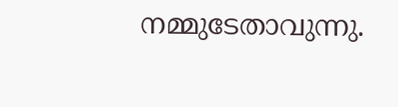നമ്മുടേതാവുന്നു.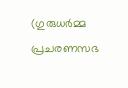(ഗുരുധർമ്മ പ്രചരണസഭ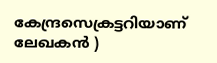കേന്ദ്രസെക്രട്ടറിയാണ് ലേഖകൻ )